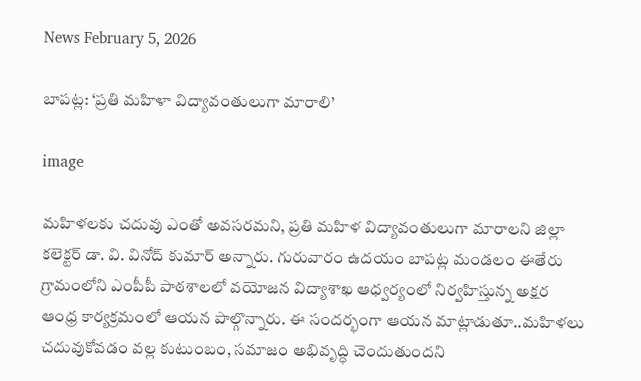News February 5, 2026

బాపట్ల: ‘ప్రతి మహిళా విద్యావంతులుగా మారాలి’

image

మహిళలకు చదువు ఎంతో అవసరమని, ప్రతి మహిళ విద్యావంతులుగా మారాలని జిల్లా కలెక్టర్ డా. వి. వినోద్ కుమార్ అన్నారు. గురువారం ఉదయం బాపట్ల మండలం ఈతేరు గ్రామంలోని ఎంపీపీ పాఠశాలలో వయోజన విద్యాశాఖ ఆధ్వర్యంలో నిర్వహిస్తున్న అక్షర ఆంధ్ర కార్యక్రమంలో ఆయన పాల్గొన్నారు. ఈ సందర్భంగా ఆయన మాట్లాడుతూ..మహిళలు చదువుకోవడం వల్ల కుటుంబం, సమాజం అభివృద్ధి చెందుతుందని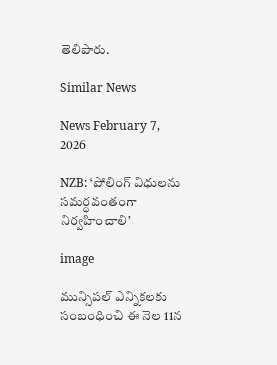తెలిపారు.

Similar News

News February 7, 2026

NZB: ‘పోలింగ్ విధులను సమర్ధవంతంగా నిర్వహించాలి’

image

మున్సిపల్ ఎన్నికలకు సంబంధించి ఈ నెల 11న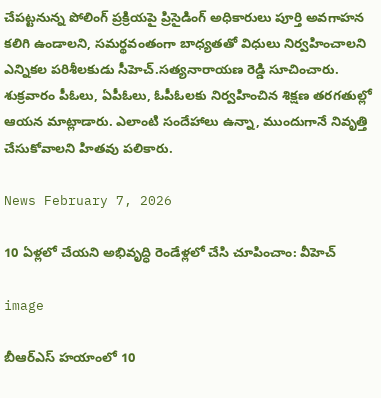చేపట్టనున్న పోలింగ్ ప్రక్రియపై ప్రిసైడింగ్ అధికారులు పూర్తి అవగాహన కలిగి ఉండాలని, సమర్థవంతంగా బాధ్యతతో విధులు నిర్వహించాలని ఎన్నికల పరిశీలకుడు సీహెచ్.సత్యనారాయణ రెడ్డి సూచించారు. శుక్రవారం పీఓలు, ఏపీఓలు, ఓపీఓలకు నిర్వహించిన శిక్షణ తరగతుల్లో ఆయన మాట్లాడారు. ఎలాంటి సందేహాలు ఉన్నా, ముందుగానే నివృత్తి చేసుకోవాలని హితవు పలికారు.

News February 7, 2026

10 ఏళ్లలో చేయని అభివృద్ధి రెండేళ్లలో చేసి చూపించాం: వీహెచ్

image

బీఆర్ఎస్ హయాంలో 10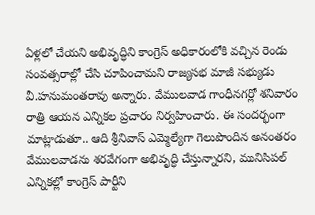ఏళ్లలో చేయని అభివృద్ధిని కాంగ్రెస్ అధికారంలోకి వచ్చిన రెండు సంవత్సరాల్లో చేసి చూపించామని రాజ్యసభ మాజీ సభ్యుడు వీ.హనుమంతరావు అన్నారు. వేములవాడ గాంధీనగర్లో శనివారం రాత్రి ఆయన ఎన్నికల ప్రచారం నిర్వహించారు. ఈ సందర్భంగా మాట్లాడుతూ.. ఆది శ్రీనివాస్ ఎమ్మెల్యేగా గెలుపొందిన అనంతరం వేములవాడను శరవేగంగా అభివృద్ధి చేస్తున్నారని, మునిసిపల్ ఎన్నికల్లో కాంగ్రెస్ పార్టీని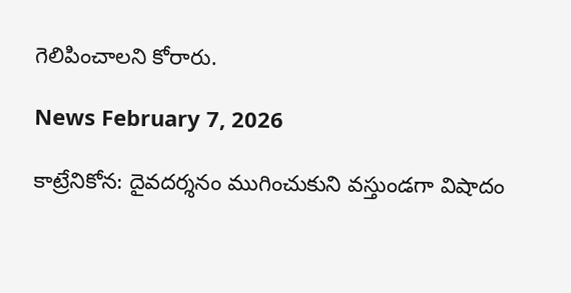గెలిపించాలని కోరారు.

News February 7, 2026

కాట్రేనికోన: దైవదర్శనం ముగించుకుని వస్తుండగా విషాదం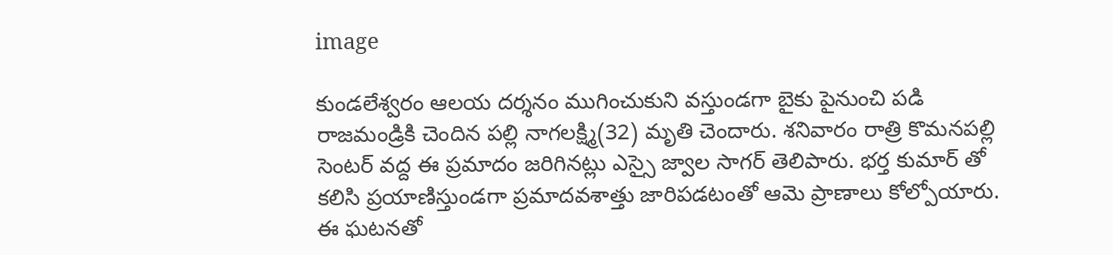image

కుండలేశ్వరం ఆలయ దర్శనం ముగించుకుని వస్తుండగా బైకు పైనుంచి పడి రాజమండ్రికి చెందిన పల్లి నాగలక్ష్మి(32) మృతి చెందారు. శనివారం రాత్రి కొమనపల్లి సెంటర్ వద్ద ఈ ప్రమాదం జరిగినట్లు ఎస్సై జ్వాల సాగర్ తెలిపారు. భర్త కుమార్ తో కలిసి ప్రయాణిస్తుండగా ప్రమాదవశాత్తు జారిపడటంతో ఆమె ప్రాణాలు కోల్పోయారు. ఈ ఘటనతో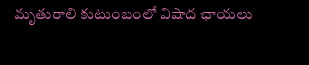మృతురాలి కుటుంబంలో విషాద ఛాయలు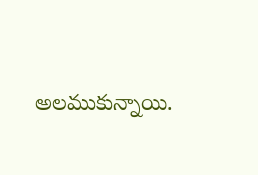అలముకున్నాయి.